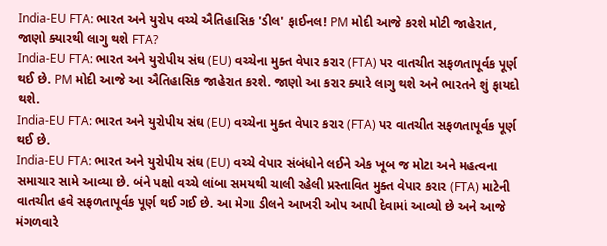India-EU FTA: ભારત અને યુરોપ વચ્ચે ઐતિહાસિક 'ડીલ' ફાઈનલ! PM મોદી આજે કરશે મોટી જાહેરાત, જાણો ક્યારથી લાગુ થશે FTA?
India-EU FTA: ભારત અને યુરોપીય સંઘ (EU) વચ્ચેના મુક્ત વેપાર કરાર (FTA) પર વાતચીત સફળતાપૂર્વક પૂર્ણ થઈ છે. PM મોદી આજે આ ઐતિહાસિક જાહેરાત કરશે. જાણો આ કરાર ક્યારે લાગુ થશે અને ભારતને શું ફાયદો થશે.
India-EU FTA: ભારત અને યુરોપીય સંઘ (EU) વચ્ચેના મુક્ત વેપાર કરાર (FTA) પર વાતચીત સફળતાપૂર્વક પૂર્ણ થઈ છે.
India-EU FTA: ભારત અને યુરોપીય સંઘ (EU) વચ્ચે વેપાર સંબંધોને લઈને એક ખૂબ જ મોટા અને મહત્વના સમાચાર સામે આવ્યા છે. બંને પક્ષો વચ્ચે લાંબા સમયથી ચાલી રહેલી પ્રસ્તાવિત મુક્ત વેપાર કરાર (FTA) માટેની વાતચીત હવે સફળતાપૂર્વક પૂર્ણ થઈ ગઈ છે. આ મેગા ડીલને આખરી ઓપ આપી દેવામાં આવ્યો છે અને આજે મંગળવારે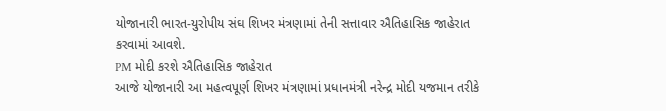યોજાનારી ભારત-યુરોપીય સંઘ શિખર મંત્રણામાં તેની સત્તાવાર ઐતિહાસિક જાહેરાત કરવામાં આવશે.
PM મોદી કરશે ઐતિહાસિક જાહેરાત
આજે યોજાનારી આ મહત્વપૂર્ણ શિખર મંત્રણામાં પ્રધાનમંત્રી નરેન્દ્ર મોદી યજમાન તરીકે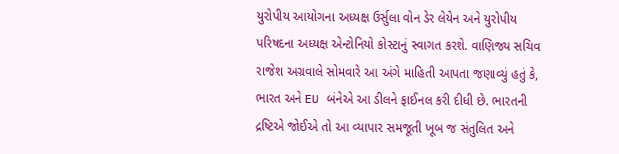યુરોપીય આયોગના અધ્યક્ષ ઉર્સુલા વોન ડેર લેયેન અને યુરોપીય પરિષદના અધ્યક્ષ એન્ટોનિયો કોસ્ટાનું સ્વાગત કરશે. વાણિજ્ય સચિવ રાજેશ અગ્રવાલે સોમવારે આ અંગે માહિતી આપતા જણાવ્યું હતું કે, ભારત અને EU બંનેએ આ ડીલને ફાઈનલ કરી દીધી છે. ભારતની દ્રષ્ટિએ જોઈએ તો આ વ્યાપાર સમજૂતી ખૂબ જ સંતુલિત અને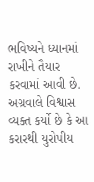ભવિષ્યને ધ્યાનમાં રાખીને તૈયાર કરવામાં આવી છે. અગ્રવાલે વિશ્વાસ વ્યક્ત કર્યો છે કે આ કરારથી યુરોપીય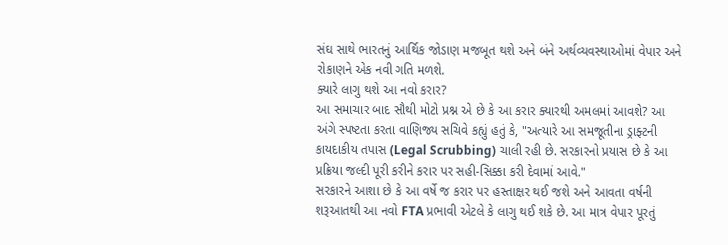સંઘ સાથે ભારતનું આર્થિક જોડાણ મજબૂત થશે અને બંને અર્થવ્યવસ્થાઓમાં વેપાર અને રોકાણને એક નવી ગતિ મળશે.
ક્યારે લાગુ થશે આ નવો કરાર?
આ સમાચાર બાદ સૌથી મોટો પ્રશ્ન એ છે કે આ કરાર ક્યારથી અમલમાં આવશે? આ અંગે સ્પષ્ટતા કરતા વાણિજ્ય સચિવે કહ્યું હતું કે, "અત્યારે આ સમજૂતીના ડ્રાફ્ટની કાયદાકીય તપાસ (Legal Scrubbing) ચાલી રહી છે. સરકારનો પ્રયાસ છે કે આ પ્રક્રિયા જલ્દી પૂરી કરીને કરાર પર સહી-સિક્કા કરી દેવામાં આવે."
સરકારને આશા છે કે આ વર્ષે જ કરાર પર હસ્તાક્ષર થઈ જશે અને આવતા વર્ષની શરૂઆતથી આ નવો FTA પ્રભાવી એટલે કે લાગુ થઈ શકે છે. આ માત્ર વેપાર પૂરતું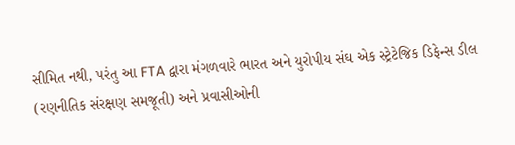સીમિત નથી, પરંતુ આ FTA દ્વારા મંગળવારે ભારત અને યુરોપીય સંઘ એક સ્ટ્રેટેજિક ડિફેન્સ ડીલ (રણનીતિક સંરક્ષણ સમજૂતી) અને પ્રવાસીઓની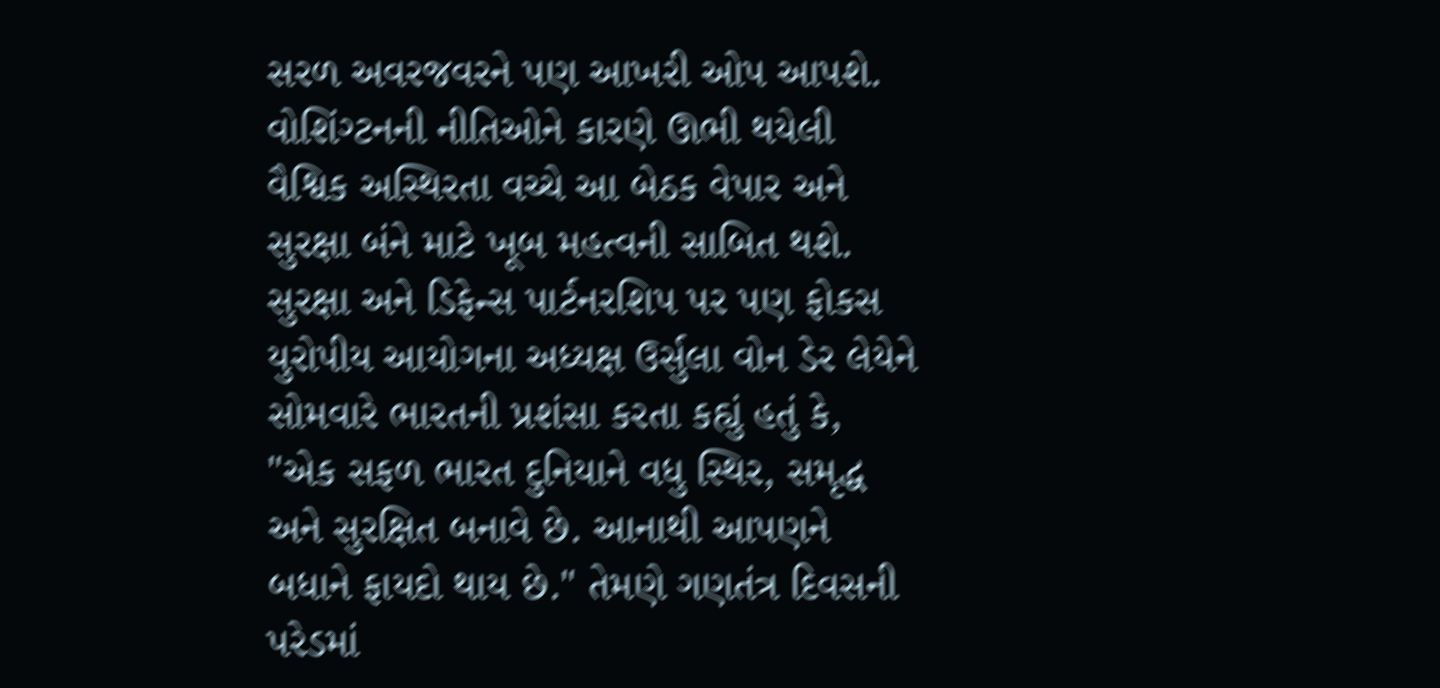સરળ અવરજવરને પણ આખરી ઓપ આપશે. વોશિંગ્ટનની નીતિઓને કારણે ઊભી થયેલી વૈશ્વિક અસ્થિરતા વચ્ચે આ બેઠક વેપાર અને સુરક્ષા બંને માટે ખૂબ મહત્વની સાબિત થશે.
સુરક્ષા અને ડિફેન્સ પાર્ટનરશિપ પર પણ ફોકસ
યુરોપીય આયોગના અધ્યક્ષ ઉર્સુલા વોન ડેર લેયેને સોમવારે ભારતની પ્રશંસા કરતા કહ્યું હતું કે, "એક સફળ ભારત દુનિયાને વધુ સ્થિર, સમૃદ્ધ અને સુરક્ષિત બનાવે છે. આનાથી આપણને બધાને ફાયદો થાય છે." તેમણે ગણતંત્ર દિવસની પરેડમાં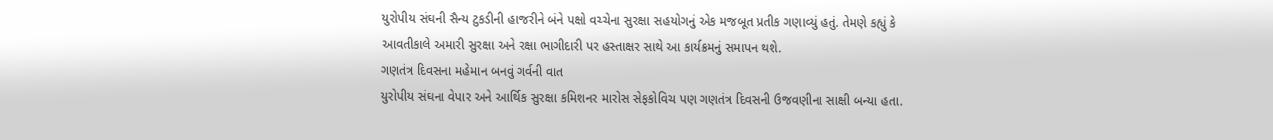યુરોપીય સંઘની સૈન્ય ટુકડીની હાજરીને બંને પક્ષો વચ્ચેના સુરક્ષા સહયોગનું એક મજબૂત પ્રતીક ગણાવ્યું હતું. તેમણે કહ્યું કે આવતીકાલે અમારી સુરક્ષા અને રક્ષા ભાગીદારી પર હસ્તાક્ષર સાથે આ કાર્યક્રમનું સમાપન થશે.
ગણતંત્ર દિવસના મહેમાન બનવું ગર્વની વાત
યુરોપીય સંઘના વેપાર અને આર્થિક સુરક્ષા કમિશનર મારોસ સેફકોવિચ પણ ગણતંત્ર દિવસની ઉજવણીના સાક્ષી બન્યા હતા.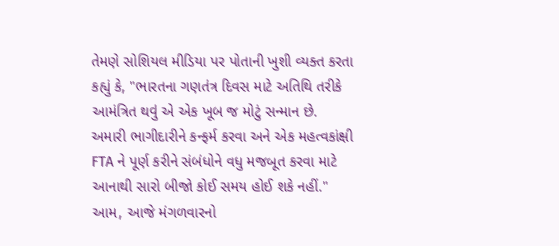તેમણે સોશિયલ મીડિયા પર પોતાની ખુશી વ્યક્ત કરતા કહ્યું કે, "ભારતના ગણતંત્ર દિવસ માટે અતિથિ તરીકે આમંત્રિત થવું એ એક ખૂબ જ મોટું સન્માન છે. અમારી ભાગીદારીને કન્ફર્મ કરવા અને એક મહત્વકાંક્ષી FTA ને પૂર્ણ કરીને સંબંધોને વધુ મજબૂત કરવા માટે આનાથી સારો બીજો કોઈ સમય હોઈ શકે નહીં." આમ, આજે મંગળવારનો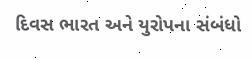દિવસ ભારત અને યુરોપના સંબંધો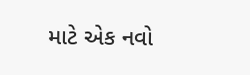માટે એક નવો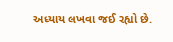અધ્યાય લખવા જઈ રહ્યો છે.